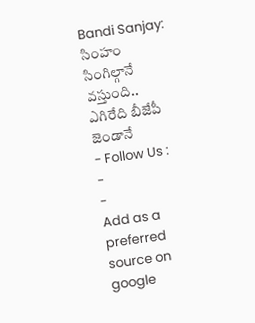Bandi Sanjay: సింహం సింగిల్గానే వస్తుంది.. ఎగిరేది బీజేపీ జెండానే
- Follow Us :
-
-
Add as a preferred
source on google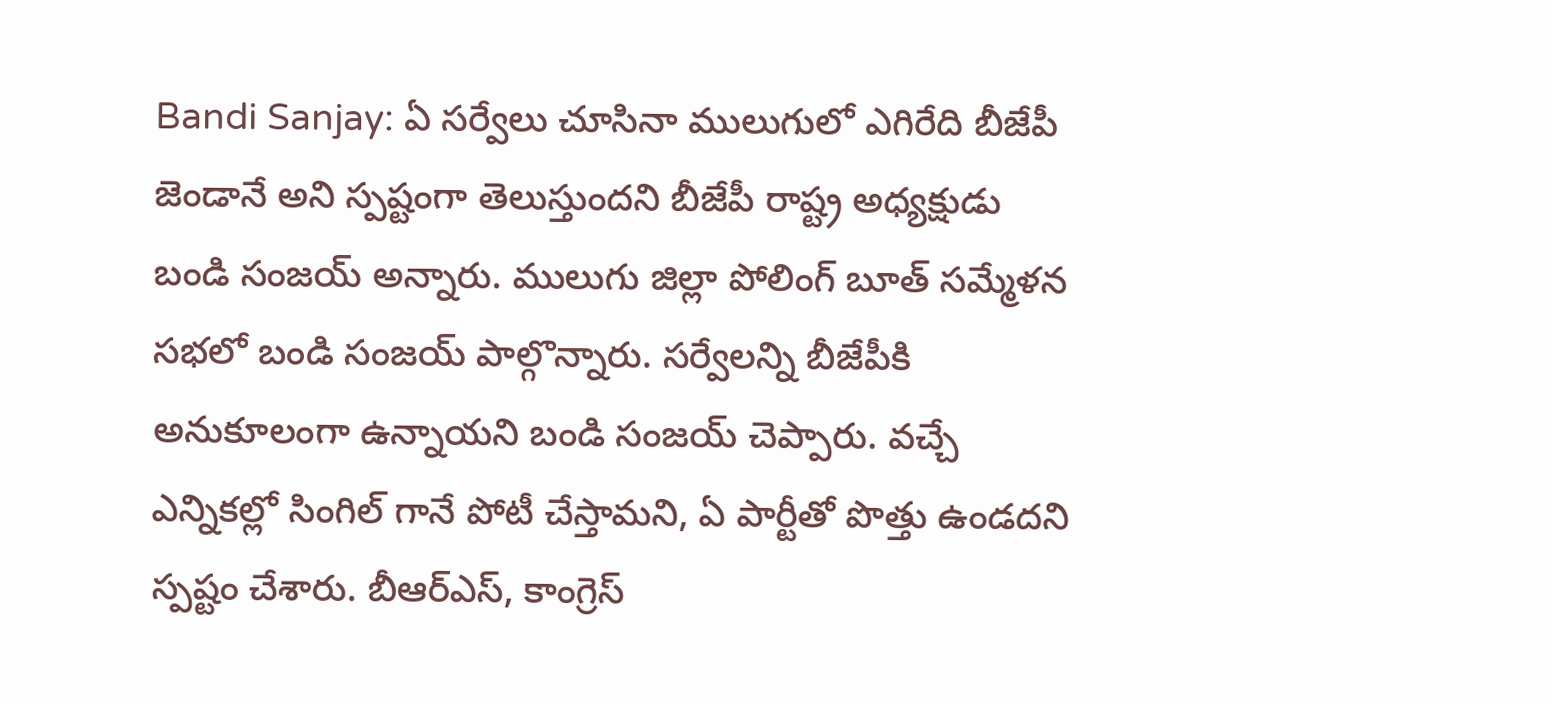Bandi Sanjay: ఏ సర్వేలు చూసినా ములుగులో ఎగిరేది బీజేపీ జెండానే అని స్పష్టంగా తెలుస్తుందని బీజేపీ రాష్ట్ర అధ్యక్షుడు బండి సంజయ్ అన్నారు. ములుగు జిల్లా పోలింగ్ బూత్ సమ్మేళన సభలో బండి సంజయ్ పాల్గొన్నారు. సర్వేలన్ని బీజేపీకి అనుకూలంగా ఉన్నాయని బండి సంజయ్ చెప్పారు. వచ్చే ఎన్నికల్లో సింగిల్ గానే పోటీ చేస్తామని, ఏ పార్టీతో పొత్తు ఉండదని స్పష్టం చేశారు. బీఆర్ఎస్, కాంగ్రెస్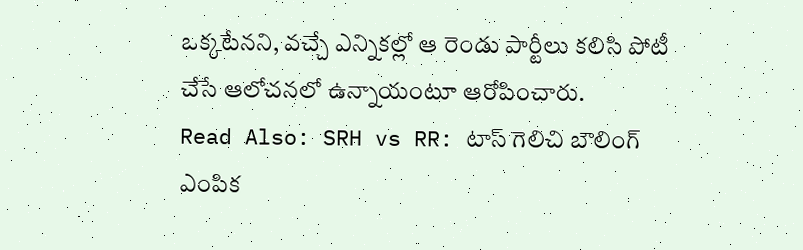ఒక్కటేనని, వచ్చే ఎన్నికల్లో ఆ రెండు పార్టీలు కలిసి పోటీ చేసే ఆలోచనలో ఉన్నాయంటూ ఆరోపించారు.
Read Also: SRH vs RR: టాస్ గెలిచి బౌలింగ్ ఎంపిక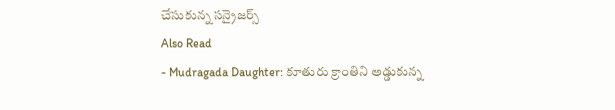చేసుకున్న సన్రైజర్స్
Also Read
- Mudragada Daughter: కూతురు క్రాంతిని అడ్డుకున్న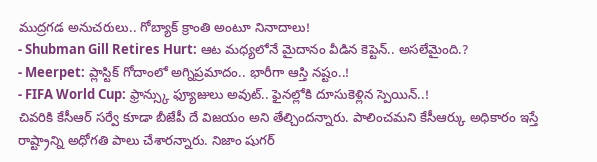ముద్రగడ అనుచరులు.. గోబ్యాక్ క్రాంతి అంటూ నినాదాలు!
- Shubman Gill Retires Hurt: ఆట మధ్యలోనే మైదానం వీడిన కెప్టెన్.. అసలేమైంది.?
- Meerpet: ప్లాస్టిక్ గోదాంలో అగ్నిప్రమాదం.. భారీగా ఆస్తి నష్టం..!
- FIFA World Cup: ఫ్రాన్స్కు ఫ్యూజులు అవుట్.. ఫైనల్లోకి దూసుకెళ్లిన స్పెయిన్..!
చివరికి కేసీఆర్ సర్వే కూడా బీజేపీ దే విజయం అని తేల్చిందన్నారు. పాలించమని కేసీఆర్కు అధికారం ఇస్తే రాష్ట్రాన్ని అధోగతి పాలు చేశారన్నారు. నిజాం షుగర్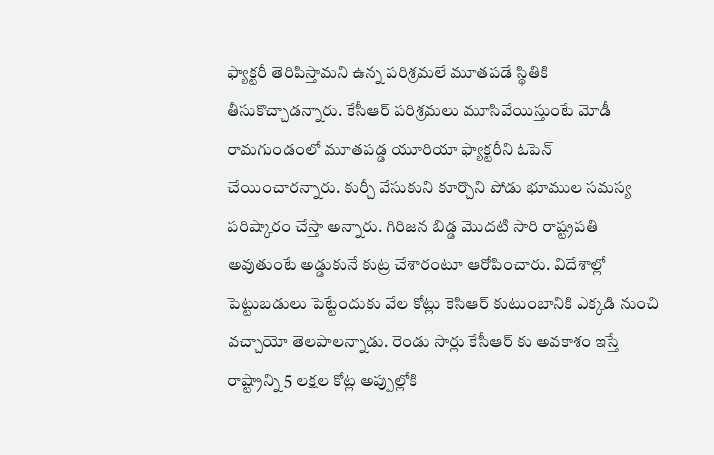ఫ్యాక్టరీ తెరిపిస్తామని ఉన్న పరిశ్రమలే మూతపడే స్థితికి తీసుకొచ్చాడన్నారు. కేసీఆర్ పరిశ్రమలు మూసివేయిస్తుంటే మోడీ రామగుండంలో మూతపడ్డ యూరియా ఫ్యాక్టరీని ఓపెన్ చేయించారన్నారు. కుర్చీ వేసుకుని కూర్చొని పోడు భూముల సమస్య పరిష్కారం చేస్తా అన్నారు. గిరిజన బిడ్డ మొదటి సారి రాష్ట్రపతి అవుతుంటే అడ్డుకునే కుట్ర చేశారంటూ ఆరోపించారు. విదేశాల్లో పెట్టుబడులు పెట్టేందుకు వేల కోట్లు కెసిఆర్ కుటుంబానికి ఎక్కడి నుంచి వచ్చాయో తెలపాలన్నాడు. రెండు సార్లు కేసీఆర్ కు అవకాశం ఇస్తే రాష్ట్రాన్ని 5 లక్షల కోట్ల అప్పుల్లోకి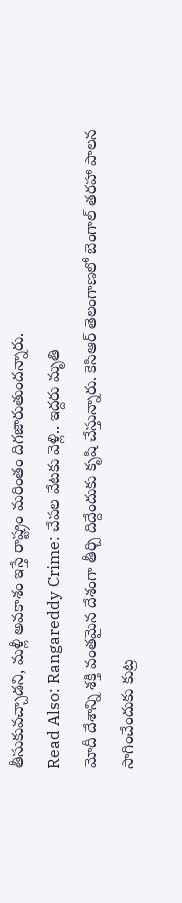తీసుకువచ్చాడని, మళ్లీ అవకాశం ఇస్తే రాష్ట్రం మరింతం దిగజారుతుందన్నారు.
Read Also: Rangareddy Crime: చేపల వేటకు వెళ్లి.. ఇద్దరు మృతి
మోదీ దేశాన్ని శక్తి వంతమైన దేశంగా తీర్చి దిద్దేందుకు కృషి చేస్తున్నారు. కెసిఆర్ తెలంగాణలో బెంగాల్ తరహా పాలన సాగించేందుకు కుట్ర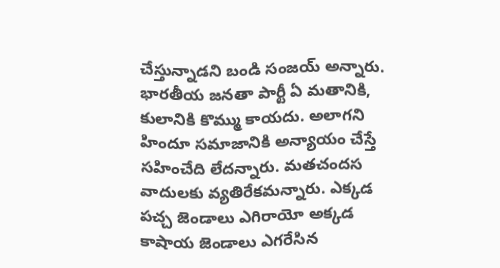చేస్తున్నాడని బండి సంజయ్ అన్నారు. భారతీయ జనతా పార్టీ ఏ మతానికి, కులానికి కొమ్ము కాయదు. అలాగని హిందూ సమాజానికి అన్యాయం చేస్తే సహించేది లేదన్నారు. మతచందస వాదులకు వ్యతిరేకమన్నారు. ఎక్కడ పచ్చ జెండాలు ఎగిరాయో అక్కడ కాషాయ జెండాలు ఎగరేసిన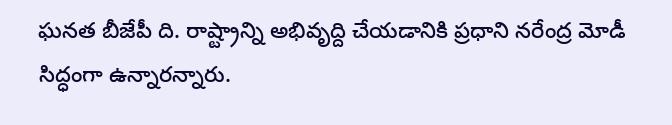ఘనత బీజేపీ ది. రాష్ట్రాన్ని అభివృద్ది చేయడానికి ప్రధాని నరేంద్ర మోడీ సిద్ధంగా ఉన్నారన్నారు.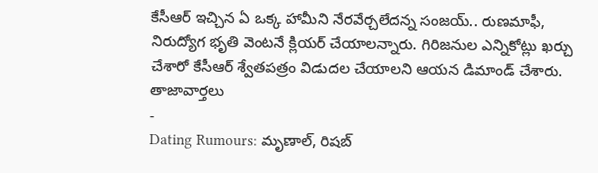కేసీఆర్ ఇచ్చిన ఏ ఒక్క హామీని నేరవేర్చలేదన్న సంజయ్.. రుణమాఫీ, నిరుద్యోగ భృతి వెంటనే క్లియర్ చేయాలన్నారు. గిరిజనుల ఎన్నికోట్లు ఖర్చు చేశారో కేసీఆర్ శ్వేతపత్రం విడుదల చేయాలని ఆయన డిమాండ్ చేశారు.
తాజావార్తలు
-
Dating Rumours: మృణాల్, రిషబ్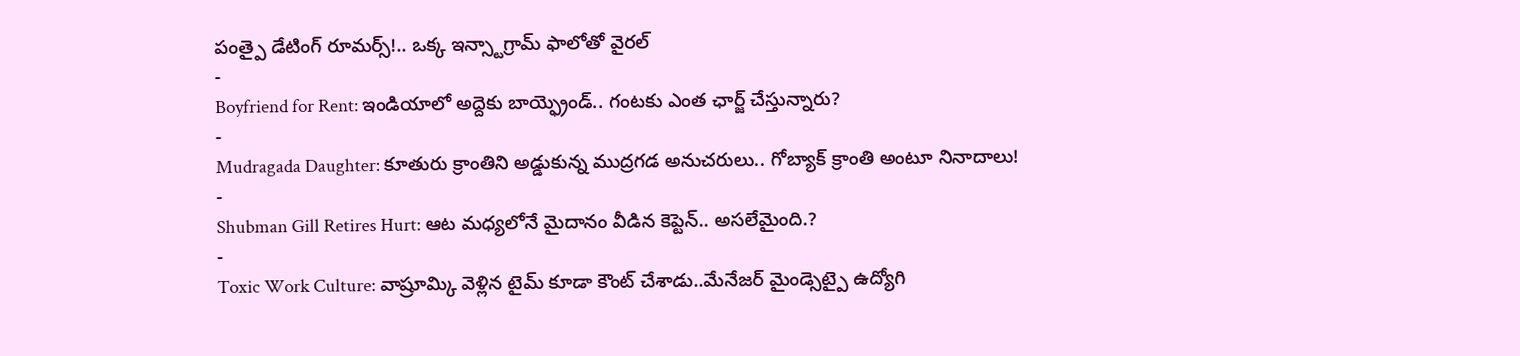పంత్పై డేటింగ్ రూమర్స్!.. ఒక్క ఇన్స్టాగ్రామ్ ఫాలోతో వైరల్
-
Boyfriend for Rent: ఇండియాలో అద్దెకు బాయ్ఫ్రెండ్.. గంటకు ఎంత ఛార్జ్ చేస్తున్నారు?
-
Mudragada Daughter: కూతురు క్రాంతిని అడ్డుకున్న ముద్రగడ అనుచరులు.. గోబ్యాక్ క్రాంతి అంటూ నినాదాలు!
-
Shubman Gill Retires Hurt: ఆట మధ్యలోనే మైదానం వీడిన కెప్టెన్.. అసలేమైంది.?
-
Toxic Work Culture: వాష్రూమ్కి వెళ్లిన టైమ్ కూడా కౌంట్ చేశాడు..మేనేజర్ మైండ్సెట్పై ఉద్యోగి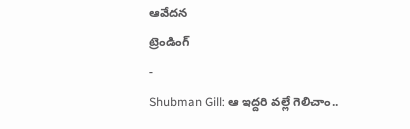ఆవేదన
ట్రెండింగ్
-
Shubman Gill: ఆ ఇద్దరి వల్లే గెలిచాం..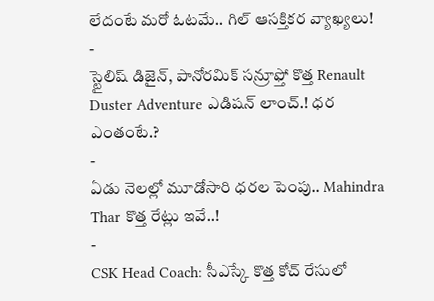లేదంటే మరో ఓటమే.. గిల్ ఆసక్తికర వ్యాఖ్యలు!
-
స్టైలిష్ డిజైన్, పానోరమిక్ సన్రూఫ్తో కొత్త Renault Duster Adventure ఎడిషన్ లాంచ్.! ధర ఎంతంటే.?
-
ఏడు నెలల్లో మూడోసారి ధరల పెంపు.. Mahindra Thar కొత్త రేట్లు ఇవే..!
-
CSK Head Coach: సీఎస్కే కొత్త కోచ్ రేసులో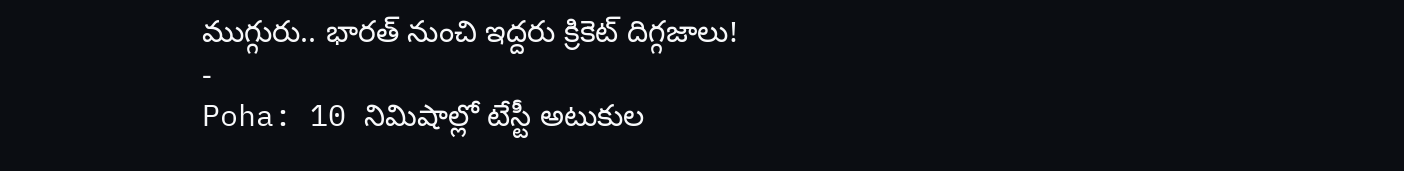ముగ్గురు.. భారత్ నుంచి ఇద్దరు క్రికెట్ దిగ్గజాలు!
-
Poha: 10 నిమిషాల్లో టేస్టీ అటుకుల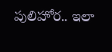పులిహోర.. ఇలా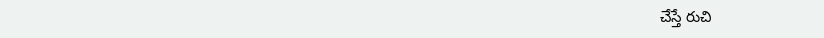చేస్తే రుచి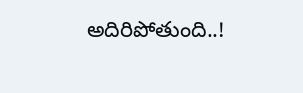అదిరిపోతుంది..!